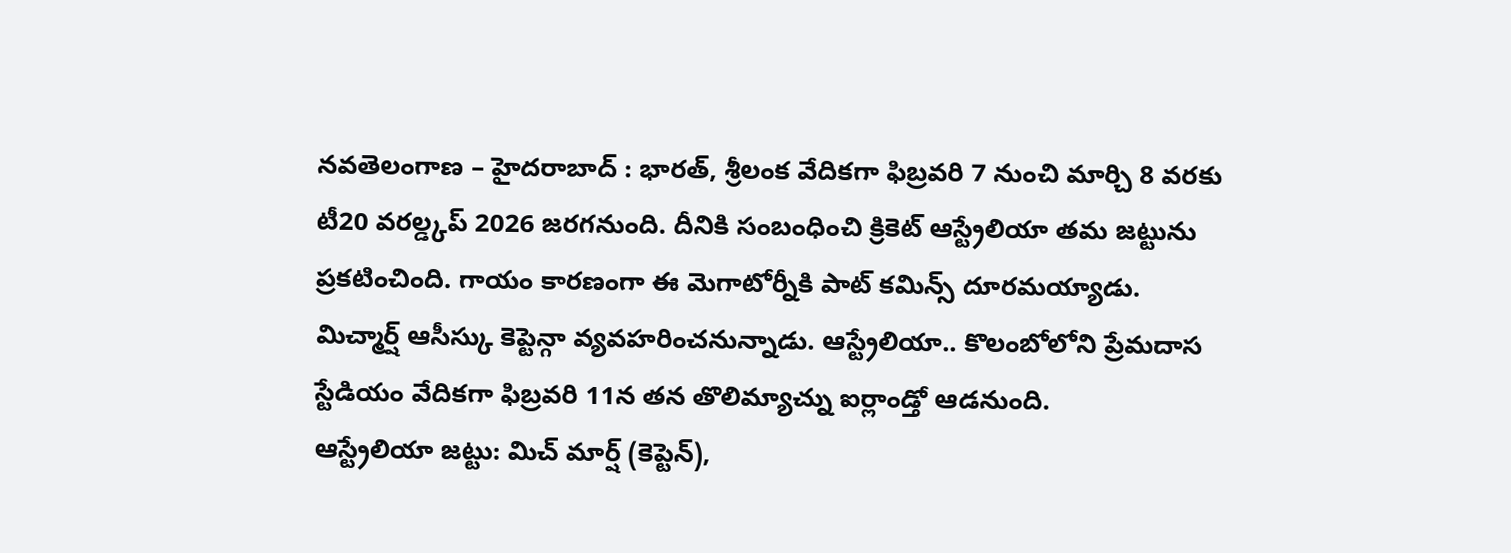నవతెలంగాణ – హైదరాబాద్ : భారత్, శ్రీలంక వేదికగా ఫిబ్రవరి 7 నుంచి మార్చి 8 వరకు టీ20 వరల్డ్కప్ 2026 జరగనుంది. దీనికి సంబంధించి క్రికెట్ ఆస్ట్రేలియా తమ జట్టును ప్రకటించింది. గాయం కారణంగా ఈ మెగాటోర్నీకి పాట్ కమిన్స్ దూరమయ్యాడు. మిచ్మార్ష్ ఆసీస్కు కెప్టెన్గా వ్యవహరించనున్నాడు. ఆస్ట్రేలియా.. కొలంబోలోని ప్రేమదాస స్టేడియం వేదికగా ఫిబ్రవరి 11న తన తొలిమ్యాచ్ను ఐర్లాండ్తో ఆడనుంది.
ఆస్ట్రేలియా జట్టు: మిచ్ మార్ష్ (కెప్టెన్),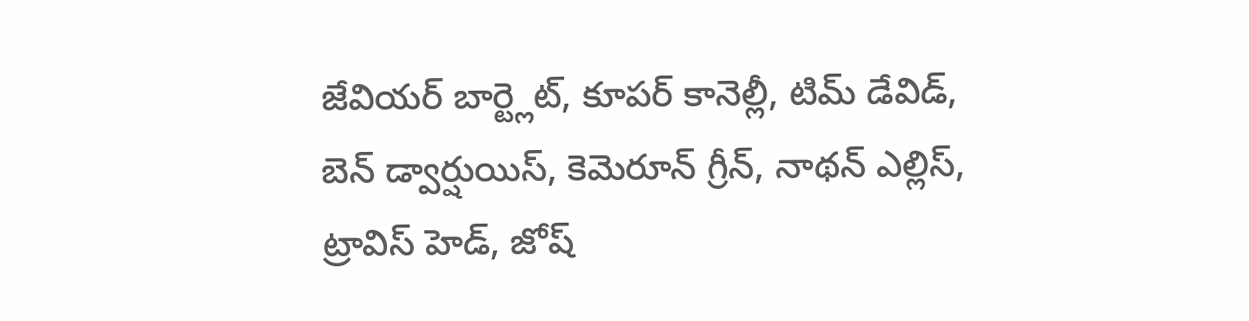జేవియర్ బార్ట్లెట్, కూపర్ కానెల్లీ, టిమ్ డేవిడ్, బెన్ డ్వార్షుయిస్, కెమెరూన్ గ్రీన్, నాథన్ ఎల్లిస్, ట్రావిస్ హెడ్, జోష్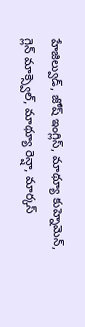హేజిల్వుడ్, జోష్ ఇంగ్లిస్, మాథ్యూ కుహ్నెమెన్, గ్లెన్ మాక్స్వెల్, మాథ్యూ రెన్షా, మార్కస్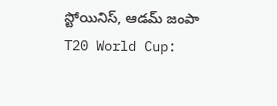స్టోయినిస్, ఆడమ్ జంపా
T20 World Cup: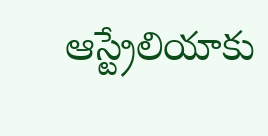ఆస్ట్రేలియాకు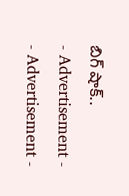బిగ్ షాక్..
- Advertisement -
- Advertisement -